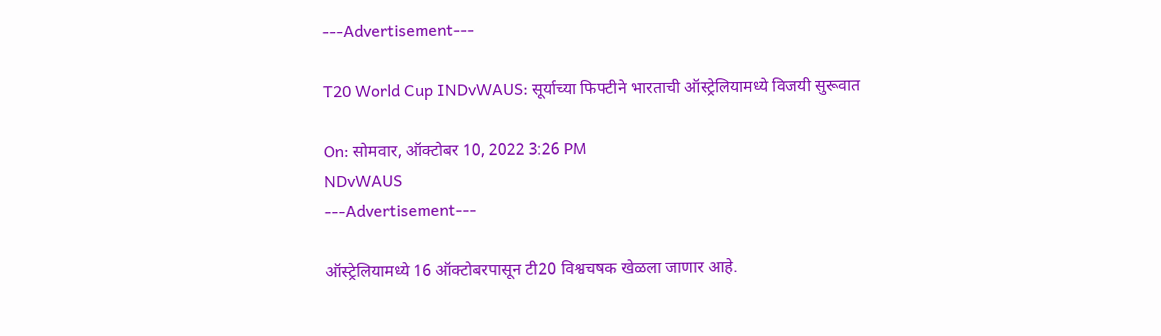---Advertisement---

T20 World Cup INDvWAUS: सूर्याच्या फिफ्टीने भारताची ऑस्ट्रेलियामध्ये विजयी सुरूवात

On: सोमवार, ऑक्टोबर 10, 2022 3:26 PM
NDvWAUS
---Advertisement---

ऑस्ट्रेलियामध्ये 16 ऑक्टोबरपासून टी20 विश्वचषक खेळला जाणार आहे.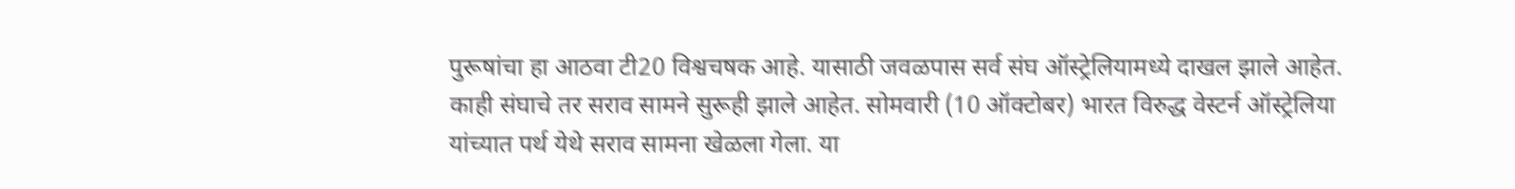पुरूषांचा हा आठवा टी20 विश्वचषक आहे. यासाठी जवळपास सर्व संघ ऑस्ट्रेलियामध्ये दाखल झाले आहेत. काही संघाचे तर सराव सामने सुरूही झाले आहेत. सोमवारी (10 ऑक्टोबर) भारत विरुद्ध वेस्टर्न ऑस्ट्रेलिया यांच्यात पर्थ येथे सराव सामना खेळला गेला. या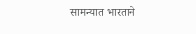सामन्यात भारताने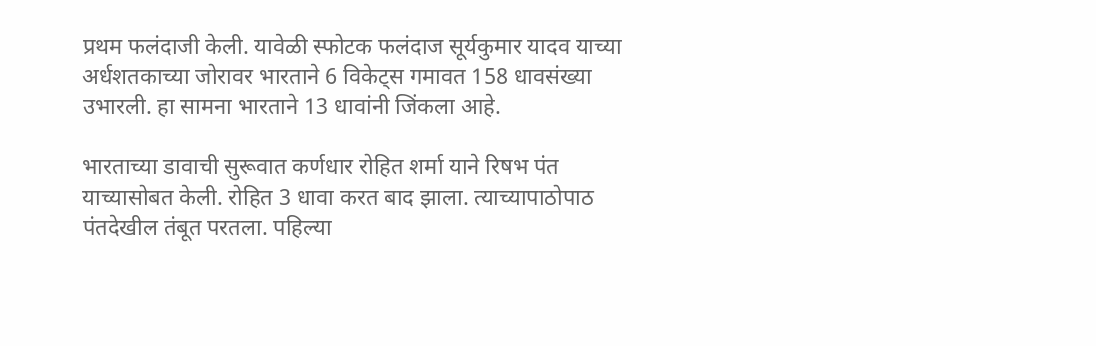प्रथम फलंदाजी केली. यावेळी स्फोटक फलंदाज सूर्यकुमार यादव याच्या अर्धशतकाच्या जोरावर भारताने 6 विकेट्स गमावत 158 धावसंख्या उभारली. हा सामना भारताने 13 धावांनी जिंकला आहे.

भारताच्या डावाची सुरूवात कर्णधार रोहित शर्मा याने रिषभ पंत याच्यासोबत केली. रोहित 3 धावा करत बाद झाला. त्याच्यापाठोपाठ पंतदेखील तंबूत परतला. पहिल्या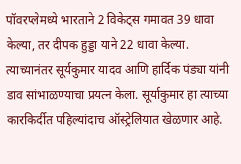पॉवरप्लेमध्ये भारताने 2 विकेट्स गमावत 39 धावा केल्या, तर दीपक हुड्डा याने 22 धावा केल्या. त्याच्यानंतर सूर्यकुमार यादव आणि हार्दिक पंड्या यांनी डाव सांभाळण्याचा प्रयत्न केला. सूर्याकुमार हा त्याच्या कारकिर्दीत पहिल्यांदाच ऑस्ट्रेलियात खेळणार आहे.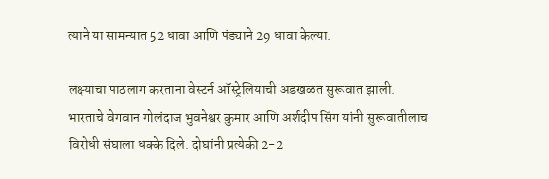त्याने या सामन्यात 52 धावा आणि पंड्याने 29 धावा केल्या.

लक्ष्याचा पाठलाग करताना वेस्टर्न ऑस्ट्रेलियाची अडखळत सुरूवात झाली. भारताचे वेगवान गोलंदाज भुवनेश्वर कुमार आणि अर्शदीप सिंग यांनी सुरूवातीलाच विरोधी संघाला धक्के दिले. दोघांनी प्रत्येकी 2-2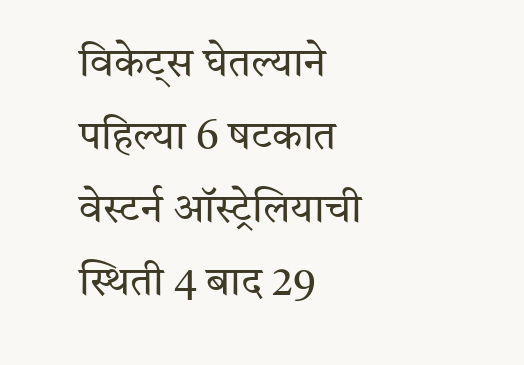विकेट्स घेतल्याने पहिल्या 6 षटकात वेस्टर्न ऑस्ट्रेलियाची स्थिती 4 बाद 29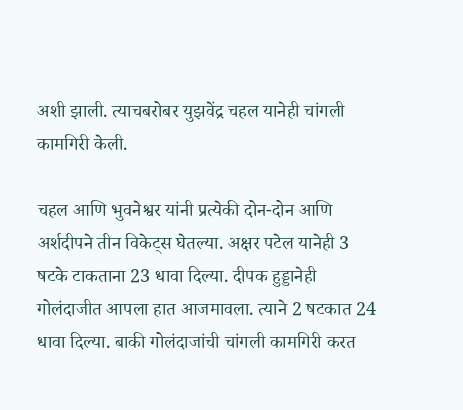अशी झाली. त्याचबरोबर युझवेंद्र चहल यानेही चांगली कामगिरी केली.

चहल आणि भुवनेश्वर यांनी प्रत्येकी दोन-दोन आणि अर्शदीपने तीन विकेट्स घेतल्या. अक्षर पटेल यानेही 3 षटके टाकताना 23 धावा दिल्या. दीपक हुड्डानेही गोलंदाजीत आपला हात आजमावला. त्याने 2 षटकात 24 धावा दिल्या. बाकी गोलंदाजांची चांगली कामगिरी करत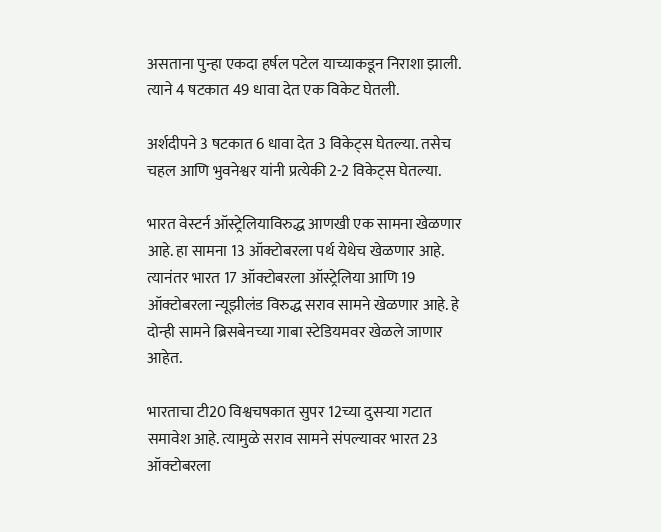असताना पुन्हा एकदा हर्षल पटेल याच्याकडून निराशा झाली. त्याने 4 षटकात 49 धावा देत एक विकेट घेतली.

अर्शदीपने 3 षटकात 6 धावा देत 3 विकेट्स घेतल्या. तसेच चहल आणि भुवनेश्वर यांनी प्रत्येकी 2-2 विकेट्स घेतल्या.

भारत वेस्टर्न ऑस्ट्रेलियाविरुद्ध आणखी एक सामना खेळणार आहे. हा सामना 13 ऑक्टोबरला पर्थ येथेच खेळणार आहे. त्यानंतर भारत 17 ऑक्टोबरला ऑस्ट्रेलिया आणि 19 ऑक्टोबरला न्यूझीलंड विरुद्ध सराव सामने खेळणार आहे. हे दोन्ही सामने ब्रिसबेनच्या गाबा स्टेडियमवर खेळले जाणार आहेत.

भारताचा टी20 विश्वचषकात सुपर 12च्या दुसऱ्या गटात समावेश आहे. त्यामुळे सराव सामने संपल्यावर भारत 23 ऑक्टोबरला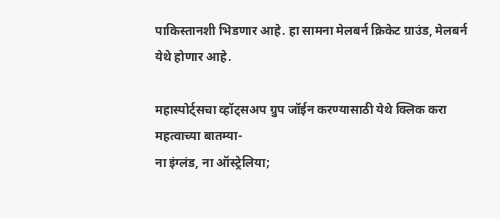पाकिस्तानशी भिडणार आहे. हा सामना मेलबर्न क्रिकेट ग्राउंड, मेलबर्न येथे होणार आहे.

महास्पोर्ट्सचा व्हॉट्सअप ग्रुप जॉईन करण्यासाठी येथे क्लिक करा
महत्वाच्या बातम्या-
ना इंग्लंड, ना ऑस्ट्रेलिया;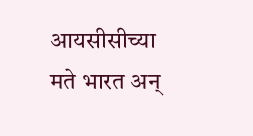आयसीसीच्या मते भारत अन्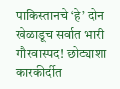पाकिस्तानचे ‘हे’ दोन खेळाडूच सर्वात भारी
गौरवास्पद! छोट्याशा कारकीर्दीत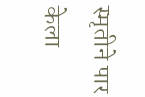स्मृतीने पार केला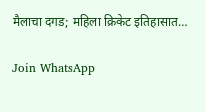मैलाचा दगड; महिला क्रिकेट इतिहासात…

Join WhatsApp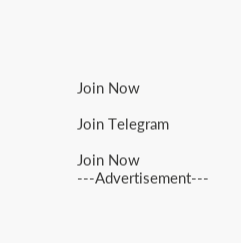Join Now

Join Telegram

Join Now
---Advertisement---